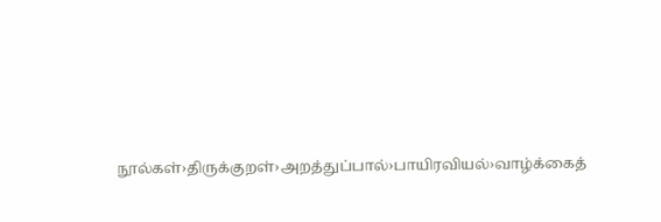நூல்கள்›திருக்குறள்›அறத்துப்பால்›பாயிரவியல்›வாழ்க்கைத்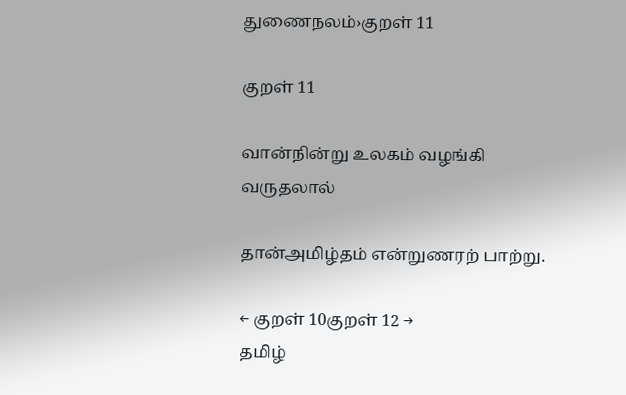துணைநலம்›குறள் 11

குறள் 11

வான்நின்று உலகம் வழங்கி வருதலால்

தான்அமிழ்தம் என்றுணரற் பாற்று.

← குறள் 10குறள் 12 →
தமிழ்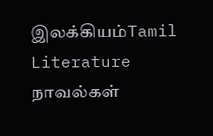இலக்கியம்Tamil Literature
நாவல்கள்